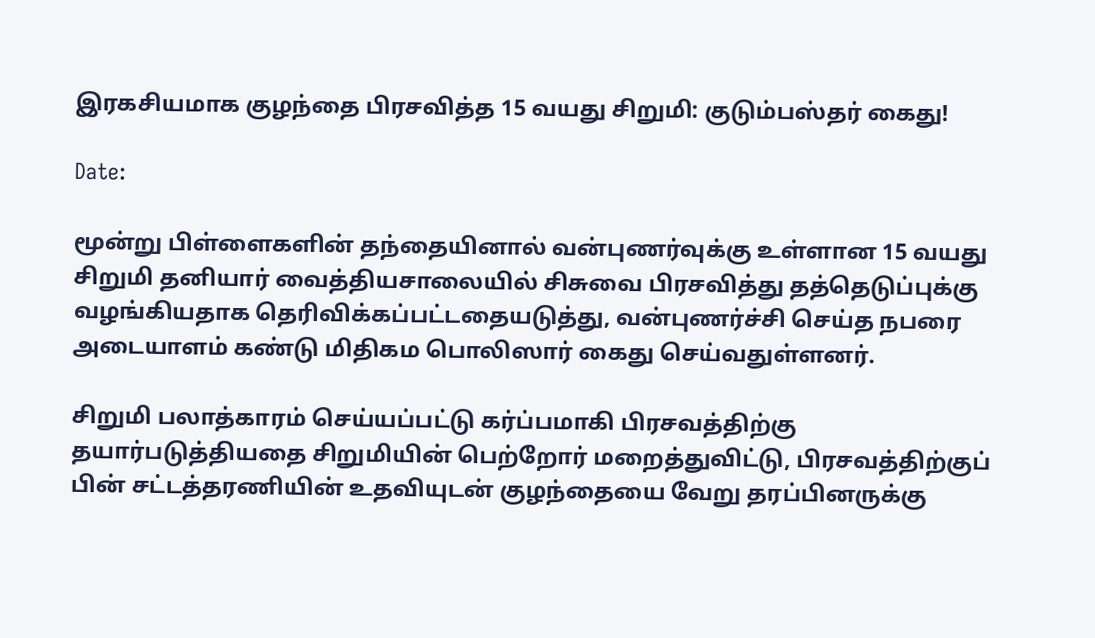இரகசியமாக குழந்தை பிரசவித்த 15 வயது சிறுமி: குடும்பஸ்தர் கைது!

Date:

மூன்று பிள்ளைகளின் தந்தையினால் வன்புணர்வுக்கு உள்ளான 15 வயது சிறுமி தனியார் வைத்தியசாலையில் சிசுவை பிரசவித்து தத்தெடுப்புக்கு வழங்கியதாக தெரிவிக்கப்பட்டதையடுத்து, வன்புணர்ச்சி செய்த நபரை அடையாளம் கண்டு மிதிகம பொலிஸார் கைது செய்வதுள்ளனர்.

சிறுமி பலாத்காரம் செய்யப்பட்டு கர்ப்பமாகி பிரசவத்திற்கு தயார்படுத்தியதை சிறுமியின் பெற்றோர் மறைத்துவிட்டு, பிரசவத்திற்குப் பின் சட்டத்தரணியின் உதவியுடன் குழந்தையை வேறு தரப்பினருக்கு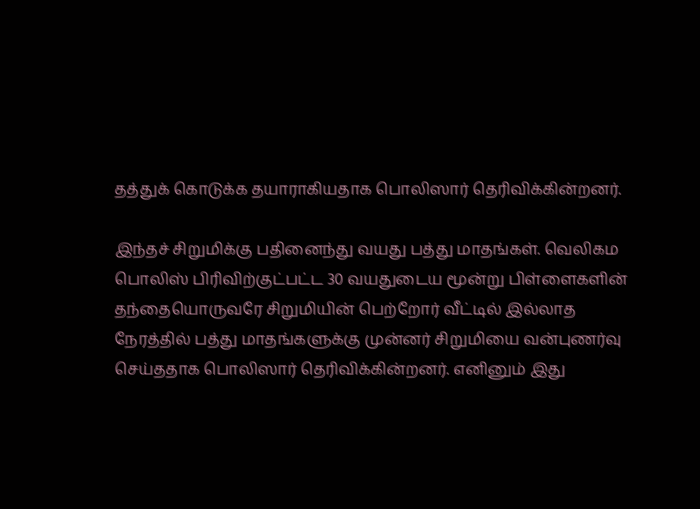தத்துக் கொடுக்க தயாராகியதாக பொலிஸார் தெரிவிக்கின்றனர்.

இந்தச் சிறுமிக்கு பதினைந்து வயது பத்து மாதங்கள். வெலிகம பொலிஸ் பிரிவிற்குட்பட்ட 30 வயதுடைய மூன்று பிள்ளைகளின் தந்தையொருவரே சிறுமியின் பெற்றோர் வீட்டில் இல்லாத நேரத்தில் பத்து மாதங்களுக்கு முன்னர் சிறுமியை வன்புணர்வு செய்ததாக பொலிஸார் தெரிவிக்கின்றனர். எனினும் இது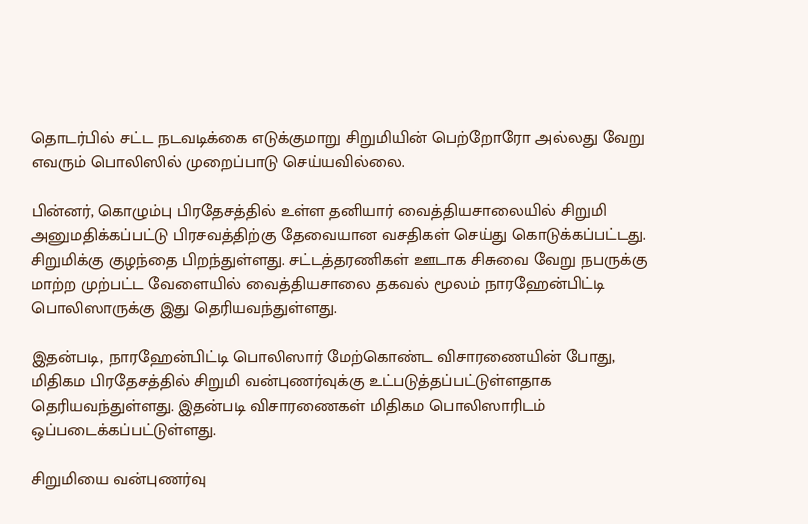தொடர்பில் சட்ட நடவடிக்கை எடுக்குமாறு சிறுமியின் பெற்றோரோ அல்லது வேறு எவரும் பொலிஸில் முறைப்பாடு செய்யவில்லை.

பின்னர், கொழும்பு பிரதேசத்தில் உள்ள தனியார் வைத்தியசாலையில் சிறுமி அனுமதிக்கப்பட்டு பிரசவத்திற்கு தேவையான வசதிகள் செய்து கொடுக்கப்பட்டது. சிறுமிக்கு குழந்தை பிறந்துள்ளது. சட்டத்தரணிகள் ஊடாக சிசுவை வேறு நபருக்கு மாற்ற முற்பட்ட வேளையில் வைத்தியசாலை தகவல் மூலம் நாரஹேன்பிட்டி பொலிஸாருக்கு இது தெரியவந்துள்ளது.

இதன்படி, நாரஹேன்பிட்டி பொலிஸார் மேற்கொண்ட விசாரணையின் போது, மிதிகம பிரதேசத்தில் சிறுமி வன்புணர்வுக்கு உட்படுத்தப்பட்டுள்ளதாக தெரியவந்துள்ளது. இதன்படி விசாரணைகள் மிதிகம பொலிஸாரிடம் ஒப்படைக்கப்பட்டுள்ளது.

சிறுமியை வன்புணர்வு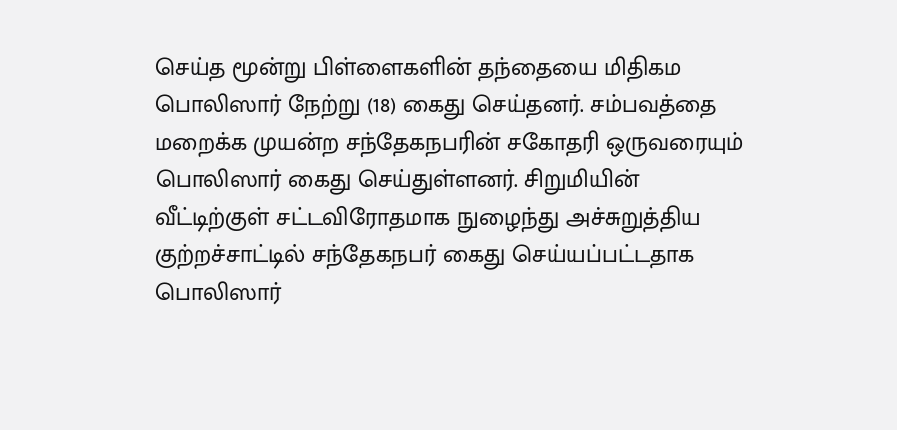செய்த மூன்று பிள்ளைகளின் தந்தையை மிதிகம பொலிஸார் நேற்று (18) கைது செய்தனர். சம்பவத்தை மறைக்க முயன்ற சந்தேகநபரின் சகோதரி ஒருவரையும் பொலிஸார் கைது செய்துள்ளனர். சிறுமியின் வீட்டிற்குள் சட்டவிரோதமாக நுழைந்து அச்சுறுத்திய குற்றச்சாட்டில் சந்தேகநபர் கைது செய்யப்பட்டதாக பொலிஸார்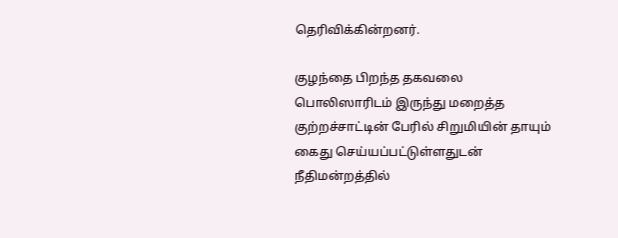தெரிவிக்கின்றனர்.

குழந்தை பிறந்த தகவலை பொலிஸாரிடம் இருந்து மறைத்த குற்றச்சாட்டின் பேரில் சிறுமியின் தாயும் கைது செய்யப்பட்டுள்ளதுடன் நீதிமன்றத்தில்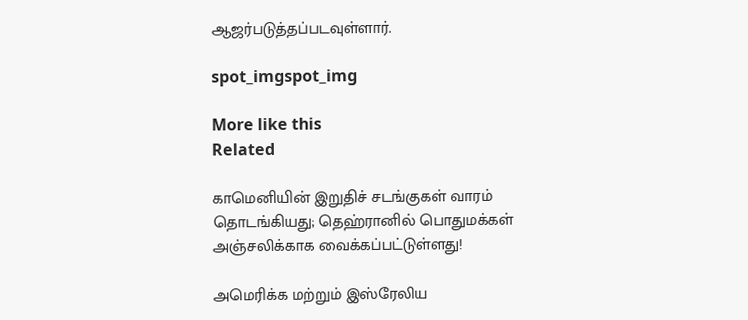ஆஜர்படுத்தப்படவுள்ளார்.

spot_imgspot_img

More like this
Related

காமெனியின் இறுதிச் சடங்குகள் வாரம் தொடங்கியது; தெஹ்ரானில் பொதுமக்கள் அஞ்சலிக்காக வைக்கப்பட்டுள்ளது!

அமெரிக்க மற்றும் இஸ்ரேலிய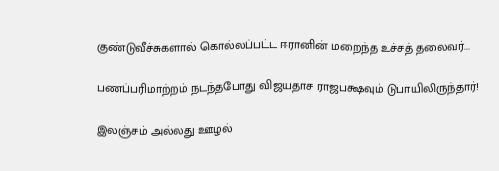குண்டுவீச்சுகளால் கொல்லப்பட்ட ஈரானின் மறைந்த உச்சத் தலைவர்...

பணப்பரிமாற்றம் நடந்தபோது விஜயதாச ராஜபக்ஷவும் டுபாயிலிருந்தார்!

இலஞ்சம் அல்லது ஊழல்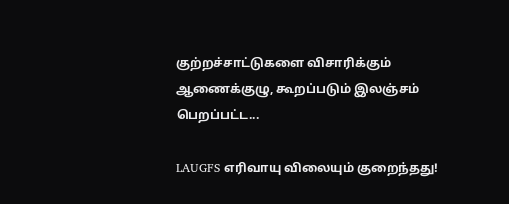குற்றச்சாட்டுகளை விசாரிக்கும் ஆணைக்குழு, கூறப்படும் இலஞ்சம் பெறப்பட்ட...

LAUGFS எரிவாயு விலையும் குறைந்தது!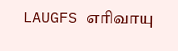LAUGFS எரிவாயு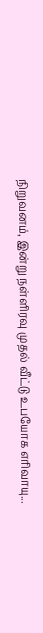நிறுவனம், இன்று நள்ளிரவு முதல் வீட்டு உபயோக எரிவாயு...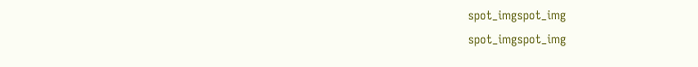spot_imgspot_img
spot_imgspot_img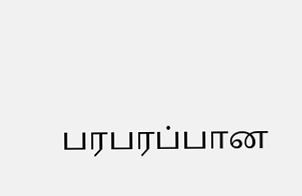பரபரப்பான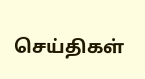செய்திகள்